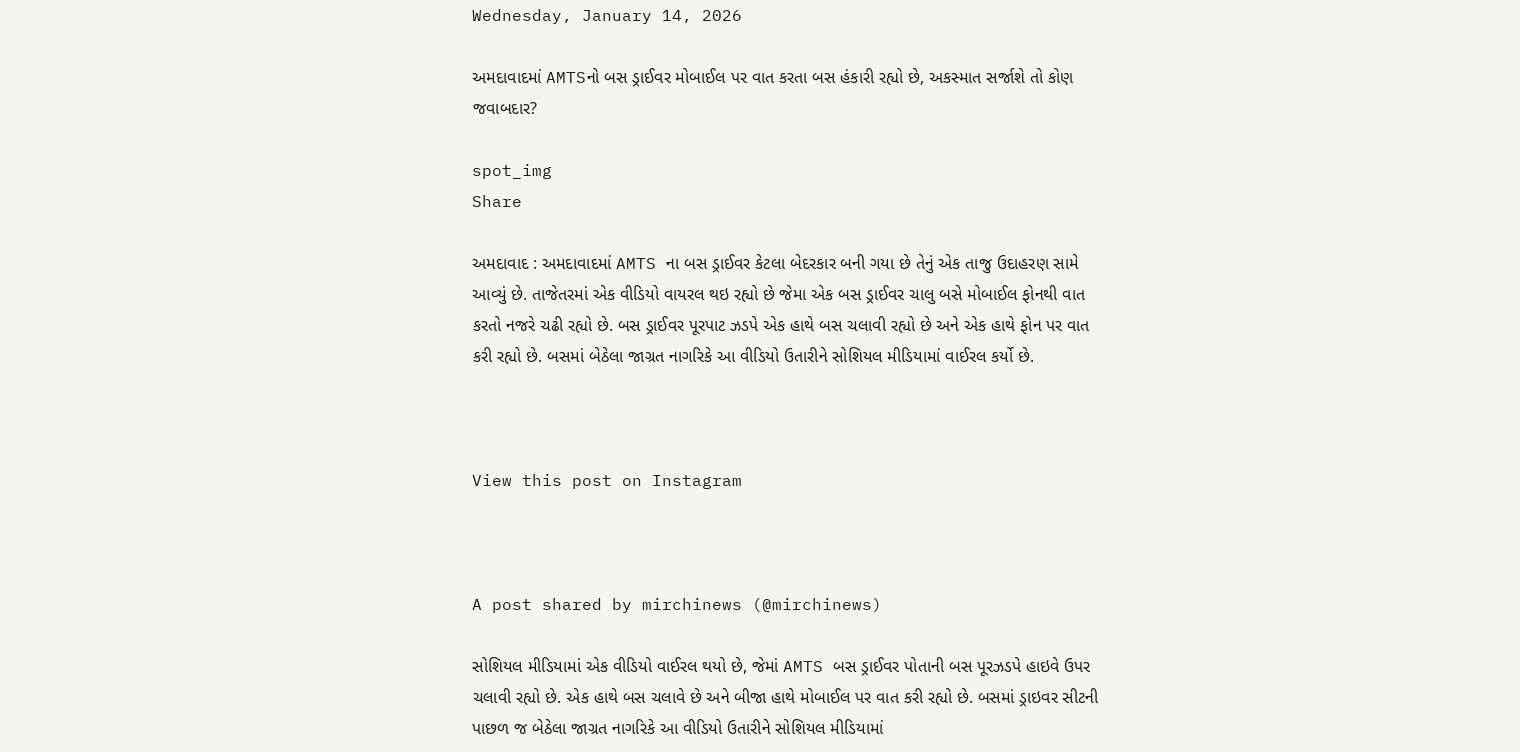Wednesday, January 14, 2026

અમદાવાદમાં AMTSનો બસ ડ્રાઈવર મોબાઈલ પર વાત કરતા બસ હંકારી રહ્યો છે, અકસ્માત સર્જાશે તો કોણ જવાબદાર?

spot_img
Share

અમદાવાદ : અમદાવાદમાં AMTS ના બસ ડ્રાઈવર કેટલા બેદરકાર બની ગયા છે તેનું એક તાજુ ઉદાહરણ સામે આવ્યું છે. તાજેતરમાં એક વીડિયો વાયરલ થઇ રહ્યો છે જેમા એક બસ ડ્રાઈવર ચાલુ બસે મોબાઈલ ફોનથી વાત કરતો નજરે ચઢી રહ્યો છે. બસ ડ્રાઈવર પૂરપાટ ઝડપે એક હાથે બસ ચલાવી રહ્યો છે અને એક હાથે ફોન પર વાત કરી રહ્યો છે. બસમાં બેઠેલા જાગ્રત નાગરિકે આ વીડિયો ઉતારીને સોશિયલ મીડિયામાં વાઈરલ કર્યો છે.



View this post on Instagram



A post shared by mirchinews (@mirchinews)

સોશિયલ મીડિયામાં એક વીડિયો વાઈરલ થયો છે, જેમાં AMTS બસ ડ્રાઈવર પોતાની બસ પૂરઝડપે હાઇવે ઉપર ચલાવી રહ્યો છે. એક હાથે બસ ચલાવે છે અને બીજા હાથે મોબાઈલ પર વાત કરી રહ્યો છે. બસમાં ડ્રાઇવર સીટની પાછળ જ બેઠેલા જાગ્રત નાગરિકે આ વીડિયો ઉતારીને સોશિયલ મીડિયામાં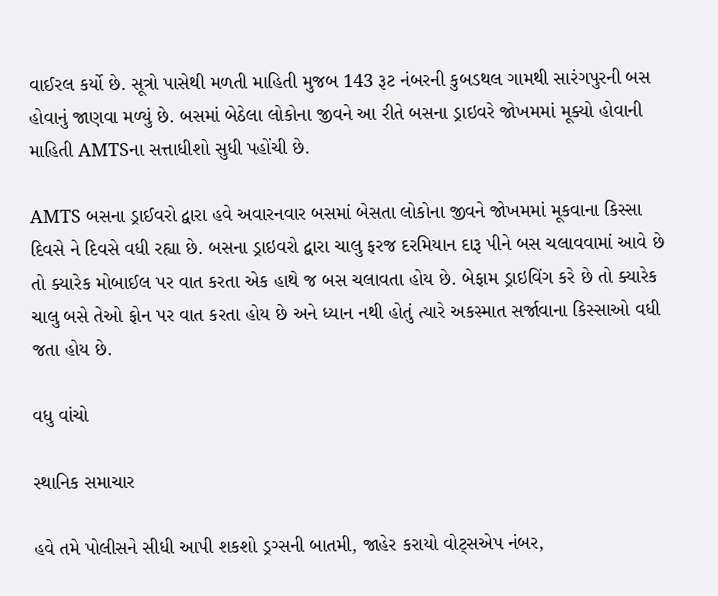વાઈરલ કર્યો છે. સૂત્રો પાસેથી મળતી માહિતી મુજબ 143 રૂટ નંબરની કુબડથલ ગામથી સારંગપુરની બસ હોવાનું જાણવા મળ્યું છે. બસમાં બેઠેલા લોકોના જીવને આ રીતે બસના ડ્રાઇવરે જોખમમાં મૂક્યો હોવાની માહિતી AMTSના સત્તાધીશો સુધી પહોંચી છે.

AMTS બસના ડ્રાઈવરો દ્વારા હવે અવારનવાર બસમાં બેસતા લોકોના જીવને જોખમમાં મૂકવાના કિસ્સા દિવસે ને દિવસે વધી રહ્યા છે. બસના ડ્રાઇવરો દ્વારા ચાલુ ફરજ દરમિયાન દારૂ પીને બસ ચલાવવામાં આવે છે તો ક્યારેક મોબાઈલ પર વાત કરતા એક હાથે જ બસ ચલાવતા હોય છે. બેફામ ડ્રાઇવિંગ કરે છે તો ક્યારેક ચાલુ બસે તેઓ ફોન પર વાત કરતા હોય છે અને ધ્યાન નથી હોતું ત્યારે અકસ્માત સર્જાવાના કિસ્સાઓ વધી જતા હોય છે.

વધુ વાંચો

સ્થાનિક સમાચાર

હવે તમે પોલીસને સીધી આપી શકશો ડ્રગ્સની બાતમી, જાહેર કરાયો વોટ્સએપ નંબર,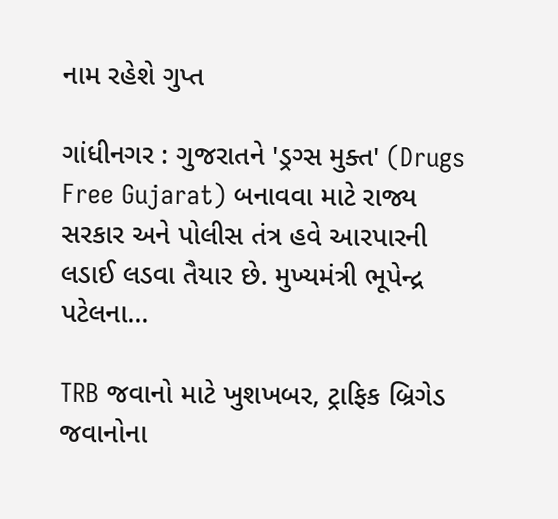નામ રહેશે ગુપ્ત

ગાંધીનગર : ગુજરાતને 'ડ્રગ્સ મુક્ત' (Drugs Free Gujarat) બનાવવા માટે રાજ્ય સરકાર અને પોલીસ તંત્ર હવે આરપારની લડાઈ લડવા તૈયાર છે. મુખ્યમંત્રી ભૂપેન્દ્ર પટેલના...

TRB જવાનો માટે ખુશખબર, ટ્રાફિક બ્રિગેડ જવાનોના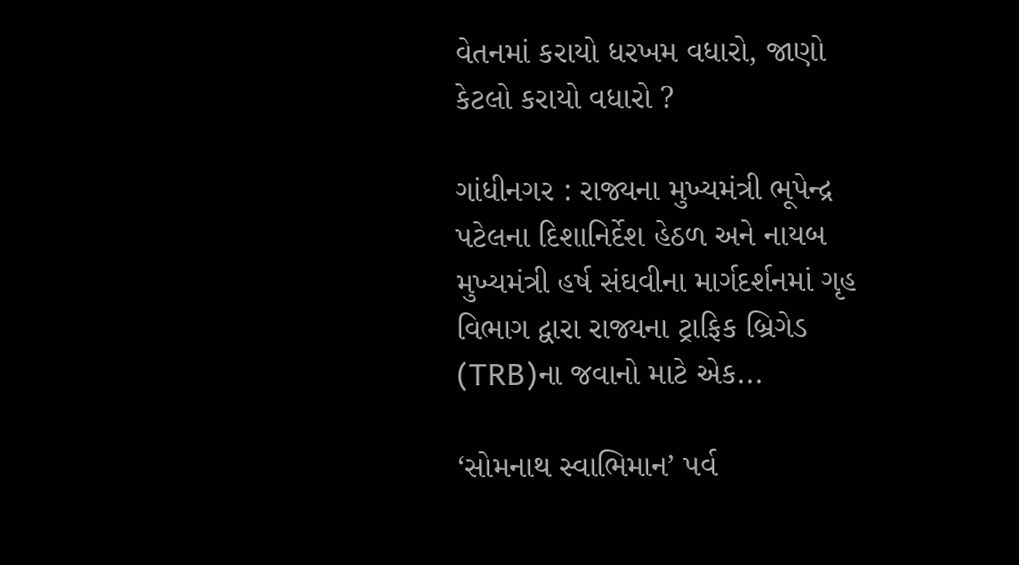વેતનમાં કરાયો ધરખમ વધારો, જાણો કેટલો કરાયો વધારો ?

ગાંધીનગર : રાજ્યના મુખ્યમંત્રી ભૂપેન્દ્ર પટેલના દિશાનિર્દેશ હેઠળ અને નાયબ મુખ્યમંત્રી હર્ષ સંઘવીના માર્ગદર્શનમાં ગૃહ વિભાગ દ્વારા રાજ્યના ટ્રાફિક બ્રિગેડ (TRB)ના જવાનો માટે એક...

‘સોમનાથ સ્વાભિમાન’ પર્વ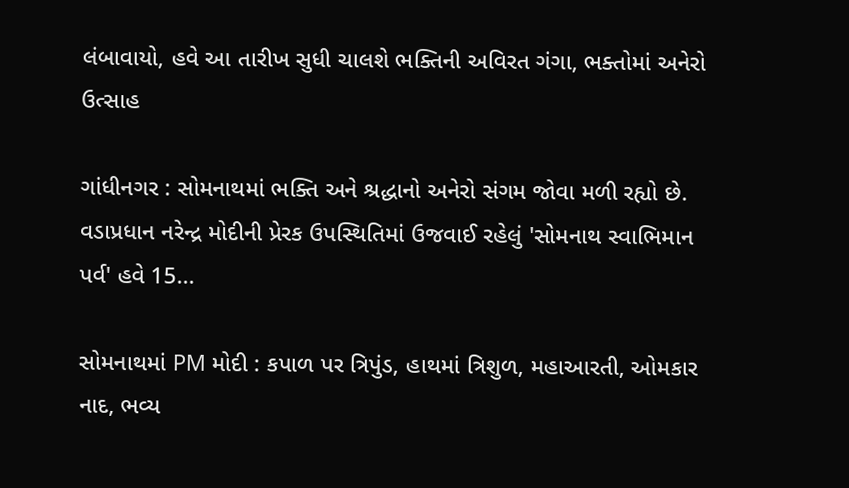લંબાવાયો, હવે આ તારીખ સુધી ચાલશે ભક્તિની અવિરત ગંગા, ભક્તોમાં અનેરો ઉત્સાહ

ગાંધીનગર : સોમનાથમાં ભક્તિ અને શ્રદ્ધાનો અનેરો સંગમ જોવા મળી રહ્યો છે. વડાપ્રધાન નરેન્દ્ર મોદીની પ્રેરક ઉપસ્થિતિમાં ઉજવાઈ રહેલું 'સોમનાથ સ્વાભિમાન પર્વ' હવે 15...

સોમનાથમાં PM મોદી : કપાળ પર ત્રિપુંડ, હાથમાં ત્રિશુળ, મહાઆરતી, ઓમકાર નાદ, ભવ્ય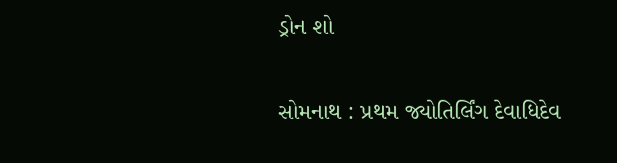ડ્રોન શો

સોમનાથ : પ્રથમ જ્યોતિર્લિંગ દેવાધિદેવ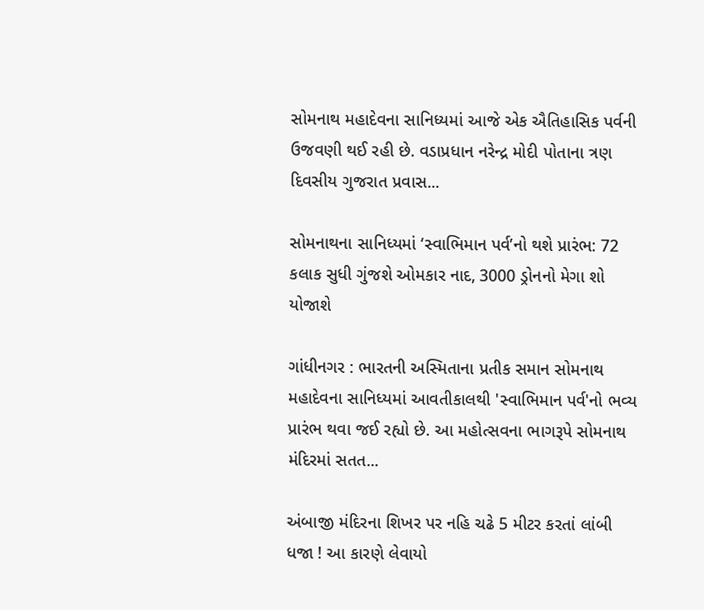સોમનાથ મહાદેવના સાનિધ્યમાં આજે એક ઐતિહાસિક પર્વની ઉજવણી થઈ રહી છે. વડાપ્રધાન નરેન્દ્ર મોદી પોતાના ત્રણ દિવસીય ગુજરાત પ્રવાસ...

સોમનાથના સાનિધ્યમાં ‘સ્વાભિમાન પર્વ’નો થશે પ્રારંભ: 72 કલાક સુધી ગુંજશે ઓમકાર નાદ, 3000 ડ્રોનનો મેગા શો યોજાશે

ગાંધીનગર : ભારતની અસ્મિતાના પ્રતીક સમાન સોમનાથ મહાદેવના સાનિધ્યમાં આવતીકાલથી 'સ્વાભિમાન પર્વ'નો ભવ્ય પ્રારંભ થવા જઈ રહ્યો છે. આ મહોત્સવના ભાગરૂપે સોમનાથ મંદિરમાં સતત...

અંબાજી મંદિરના શિખર પર નહિ ચઢે 5 મીટર કરતાં લાંબી ધજા ! આ કારણે લેવાયો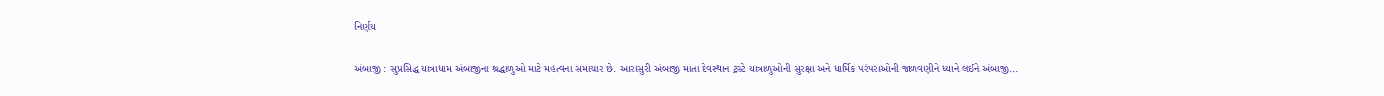નિર્ણય

અંબાજી : સુપ્રસિદ્ધ યાત્રાધામ અંબાજીના શ્રદ્ધાળુઓ માટે મહત્વના સમાચાર છે. આરાસુરી અંબાજી માતા દેવસ્થાન ટ્રસ્ટે યાત્રાળુઓની સુરક્ષા અને ધાર્મિક પરંપરાઓની જાળવણીને ધ્યાને લઈને અંબાજી...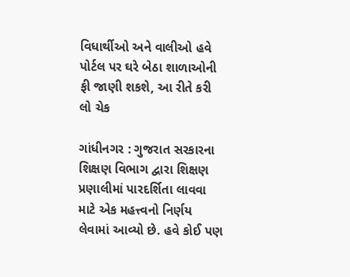વિધાર્થીઓ અને વાલીઓ હવે પોર્ટલ પર ઘરે બેઠા શાળાઓની ફી જાણી શકશે, આ રીતે કરી લો ચેક

ગાંધીનગર : ગુજરાત સરકારના શિક્ષણ વિભાગ દ્વારા શિક્ષણ પ્રણાલીમાં પારદર્શિતા લાવવા માટે એક મહત્ત્વનો નિર્ણય લેવામાં આવ્યો છે. હવે કોઈ પણ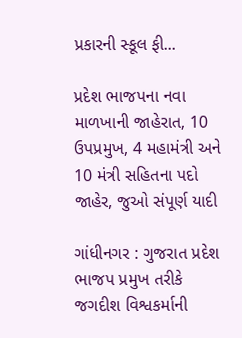પ્રકારની સ્કૂલ ફી...

પ્રદેશ ભાજપના નવા માળખાની જાહેરાત, 10 ઉપપ્રમુખ, 4 મહામંત્રી અને 10 મંત્રી સહિતના પદો જાહેર, જુઓ સંપૂર્ણ યાદી

ગાંધીનગર : ગુજરાત પ્રદેશ ભાજપ પ્રમુખ તરીકે જગદીશ વિશ્વકર્માની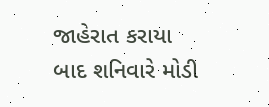જાહેરાત કરાયા બાદ શનિવારે મોડી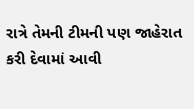રાત્રે તેમની ટીમની પણ જાહેરાત કરી દેવામાં આવી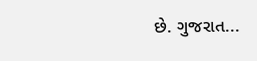છે. ગુજરાત...